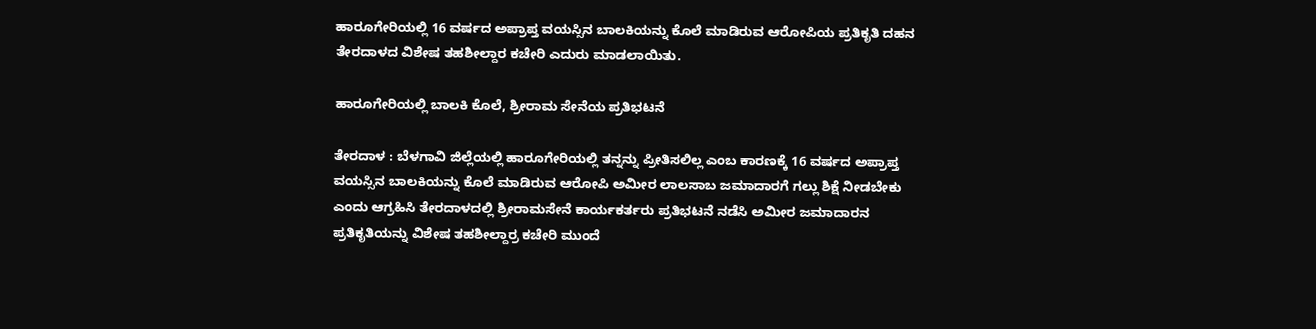ಹಾರೂಗೇರಿಯಲ್ಲಿ 16 ವರ್ಷದ ಅಪ್ರಾಪ್ತ ವಯಸ್ಸಿನ ಬಾಲಕಿಯನ್ನು ಕೊಲೆ ಮಾಡಿರುವ ಆರೋಪಿಯ ಪ್ರತಿಕೃತಿ ದಹನ ತೇರದಾಳದ ವಿಶೇಷ ತಹಶೀಲ್ದಾರ ಕಚೇರಿ ಎದುರು ಮಾಡಲಾಯಿತು.

ಹಾರೂಗೇರಿಯಲ್ಲಿ ಬಾಲಕಿ ಕೊಲೆ, ಶ್ರೀರಾಮ ಸೇನೆಯ ಪ್ರತಿಭಟನೆ

ತೇರದಾಳ : ಬೆಳಗಾವಿ ಜಿಲ್ಲೆಯಲ್ಲಿ ಹಾರೂಗೇರಿಯಲ್ಲಿ ತನ್ನನ್ನು ಪ್ರೀತಿಸಲಿಲ್ಲ ಎಂಬ ಕಾರಣಕ್ಕೆ 16 ವರ್ಷದ ಅಪ್ರಾಪ್ತ ವಯಸ್ಸಿನ ಬಾಲಕಿಯನ್ನು ಕೊಲೆ ಮಾಡಿರುವ ಆರೋಪಿ ಅಮೀರ ಲಾಲಸಾಬ ಜಮಾದಾರಗೆ ಗಲ್ಲು ಶಿಕ್ಷೆ ನೀಡಬೇಕು ಎಂದು ಆಗ್ರಹಿಸಿ ತೇರದಾಳದಲ್ಲಿ ಶ್ರೀರಾಮಸೇನೆ ಕಾರ್ಯಕರ್ತರು ಪ್ರತಿಭಟನೆ ನಡೆಸಿ ಅಮೀರ ಜಮಾದಾರನ ಪ್ರತಿಕೃತಿಯನ್ನು ವಿಶೇಷ ತಹಶೀಲ್ದಾರ್‍ರ ಕಚೇರಿ ಮುಂದೆ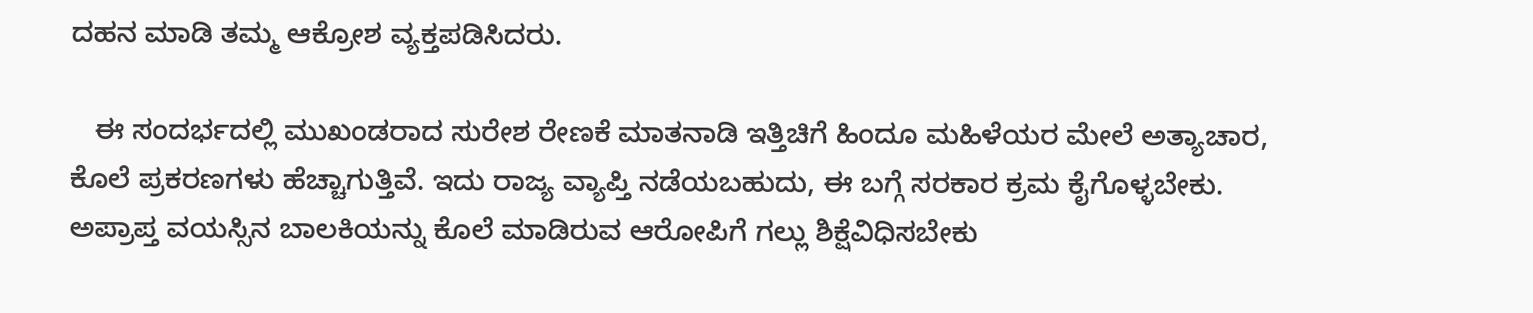ದಹನ ಮಾಡಿ ತಮ್ಮ ಆಕ್ರೋಶ ವ್ಯಕ್ತಪಡಿಸಿದರು.

   ಈ ಸಂದರ್ಭದಲ್ಲಿ ಮುಖಂಡರಾದ ಸುರೇಶ ರೇಣಕೆ ಮಾತನಾಡಿ ಇತ್ತಿಚಿಗೆ ಹಿಂದೂ ಮಹಿಳೆಯರ ಮೇಲೆ ಅತ್ಯಾಚಾರ, ಕೊಲೆ ಪ್ರಕರಣಗಳು ಹೆಚ್ಚಾಗುತ್ತಿವೆ. ಇದು ರಾಜ್ಯ ವ್ಯಾಪ್ತಿ ನಡೆಯಬಹುದು, ಈ ಬಗ್ಗೆ ಸರಕಾರ ಕ್ರಮ ಕೈಗೊಳ್ಳಬೇಕು. ಅಪ್ರಾಪ್ತ ವಯಸ್ಸಿನ ಬಾಲಕಿಯನ್ನು ಕೊಲೆ ಮಾಡಿರುವ ಆರೋಪಿಗೆ ಗಲ್ಲು ಶಿಕ್ಷೆವಿಧಿಸಬೇಕು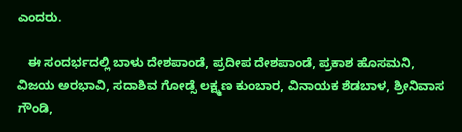ಎಂದರು.

   ಈ ಸಂದರ್ಭದಲ್ಲಿ ಬಾಳು ದೇಶಪಾಂಡೆ, ಪ್ರದೀಪ ದೇಶಪಾಂಡೆ, ಪ್ರಕಾಶ ಹೊಸಮನಿ, ವಿಜಯ ಅರಭಾವಿ, ಸದಾಶಿವ ಗೋಡ್ಸೆ ಲಕ್ಷ್ಮಣ ಕುಂಬಾರ, ವಿನಾಯಕ ಶೆಡಬಾಳ, ಶ್ರೀನಿವಾಸ ಗೌಂಡಿ,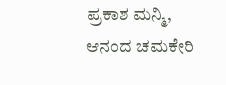ಪ್ರಕಾಶ ಮನ್ಮಿ, ಆನಂದ ಚಮಕೇರಿ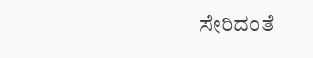ಸೇರಿದಂತೆ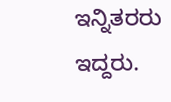ಇನ್ನಿತರರು ಇದ್ದರು.